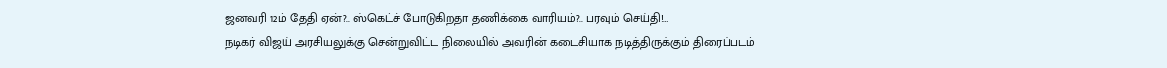ஜனவரி 12ம் தேதி ஏன்?.. ஸ்கெட்ச் போடுகிறதா தணிக்கை வாரியம்?.. பரவும் செய்தி!…
நடிகர் விஜய் அரசியலுக்கு சென்றுவிட்ட நிலையில் அவரின் கடைசியாக நடித்திருக்கும் திரைப்படம்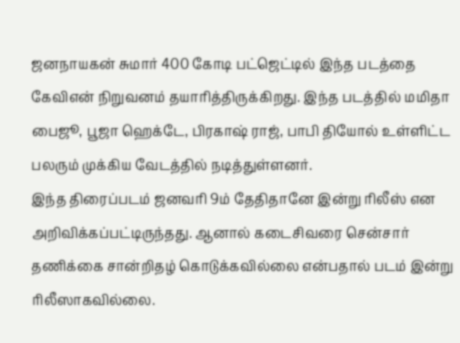ஜனநாயகன் சுமார் 400 கோடி பட்ஜெட்டில் இந்த படத்தை கேவிஎன் நிறுவனம் தயாரித்திருக்கிறது. இந்த படத்தில் மமிதா பைஜூ, பூஜா ஹெக்டே, பிரகாஷ் ராஜ், பாபி தியோல் உள்ளிட்ட பலரும் முக்கிய வேடத்தில் நடித்துள்ளனர்.
இந்த திரைப்படம் ஜனவரி 9ம் தேதிதானே இன்று ரிலீஸ் என அறிவிக்கப்பட்டிருந்தது. ஆனால் கடைசிவரை சென்சார் தணிக்கை சான்றிதழ் கொடுக்கவில்லை என்பதால் படம் இன்று ரிலீஸாகவில்லை.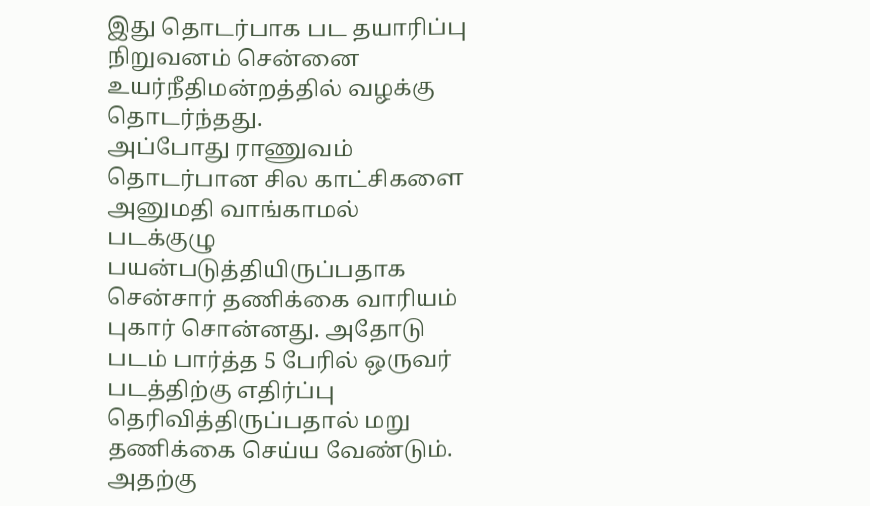இது தொடர்பாக பட தயாரிப்பு நிறுவனம் சென்னை உயர்நீதிமன்றத்தில் வழக்கு தொடர்ந்தது.
அப்போது ராணுவம் தொடர்பான சில காட்சிகளை அனுமதி வாங்காமல் படக்குழு பயன்படுத்தியிருப்பதாக சென்சார் தணிக்கை வாரியம் புகார் சொன்னது. அதோடு படம் பார்த்த 5 பேரில் ஒருவர் படத்திற்கு எதிர்ப்பு தெரிவித்திருப்பதால் மறு தணிக்கை செய்ய வேண்டும். அதற்கு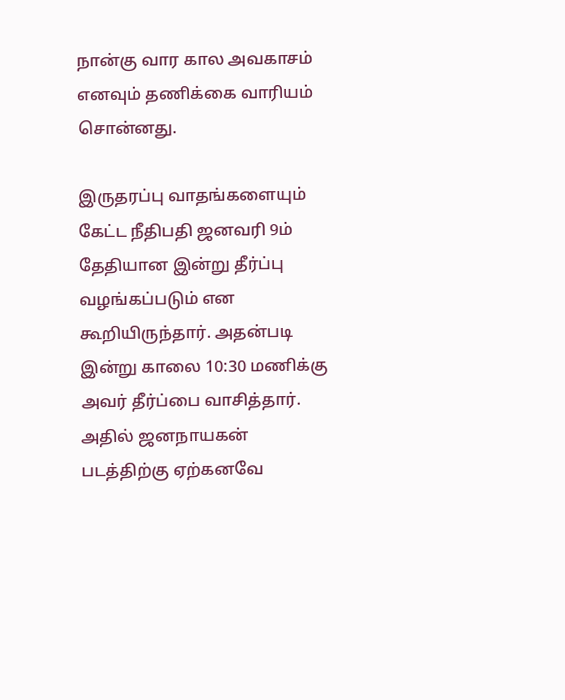நான்கு வார கால அவகாசம் எனவும் தணிக்கை வாரியம் சொன்னது.

இருதரப்பு வாதங்களையும் கேட்ட நீதிபதி ஜனவரி 9ம் தேதியான இன்று தீர்ப்பு வழங்கப்படும் என கூறியிருந்தார். அதன்படி இன்று காலை 10:30 மணிக்கு அவர் தீர்ப்பை வாசித்தார். அதில் ஜனநாயகன் படத்திற்கு ஏற்கனவே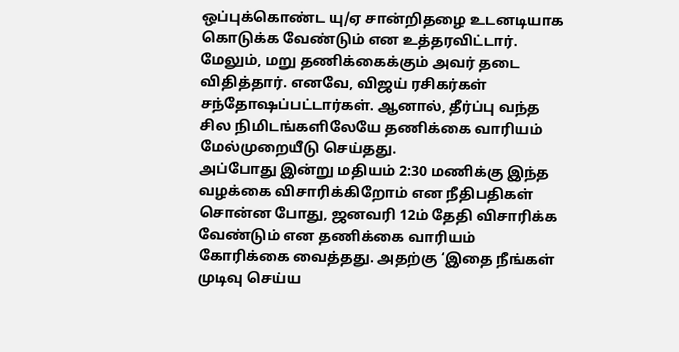ஒப்புக்கொண்ட யு/ஏ சான்றிதழை உடனடியாக கொடுக்க வேண்டும் என உத்தரவிட்டார். மேலும், மறு தணிக்கைக்கும் அவர் தடை விதித்தார். எனவே, விஜய் ரசிகர்கள் சந்தோஷப்பட்டார்கள். ஆனால், தீர்ப்பு வந்த சில நிமிடங்களிலேயே தணிக்கை வாரியம் மேல்முறையீடு செய்தது.
அப்போது இன்று மதியம் 2:30 மணிக்கு இந்த வழக்கை விசாரிக்கிறோம் என நீதிபதிகள் சொன்ன போது, ஜனவரி 12ம் தேதி விசாரிக்க வேண்டும் என தணிக்கை வாரியம் கோரிக்கை வைத்தது. அதற்கு ‘இதை நீங்கள் முடிவு செய்ய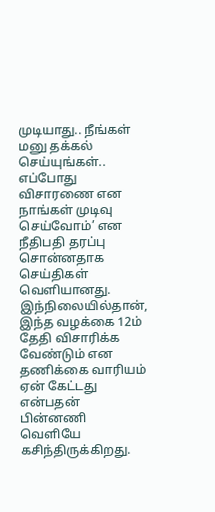முடியாது.. நீங்கள் மனு தக்கல் செய்யுங்கள்.. எப்போது விசாரணை என நாங்கள் முடிவு செய்வோம்’ என நீதிபதி தரப்பு சொன்னதாக செய்திகள் வெளியானது.
இந்நிலையில்தான், இந்த வழக்கை 12ம் தேதி விசாரிக்க வேண்டும் என தணிக்கை வாரியம் ஏன் கேட்டது என்பதன் பின்னணி வெளியே கசிந்திருக்கிறது.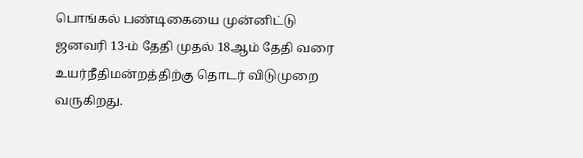பொங்கல் பண்டிகையை முன்னிட்டு ஜனவரி 13-ம் தேதி முதல் 18ஆம் தேதி வரை உயர்நீதிமன்றத்திற்கு தொடர் விடுமுறை வருகிறது.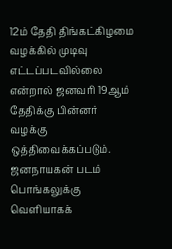12ம் தேதி திங்கட்கிழமை வழக்கில் முடிவு எட்டப்படவில்லை என்றால் ஜனவரி 19ஆம் தேதிக்கு பின்னர் வழக்கு ஒத்திவைக்கப்படும். ஜனநாயகன் படம் பொங்கலுக்கு வெளியாகக்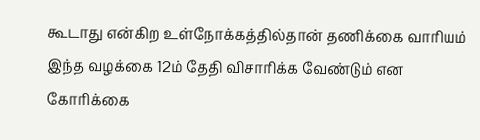கூடாது என்கிற உள்நோக்கத்தில்தான் தணிக்கை வாரியம் இந்த வழக்கை 12ம் தேதி விசாரிக்க வேண்டும் என கோரிக்கை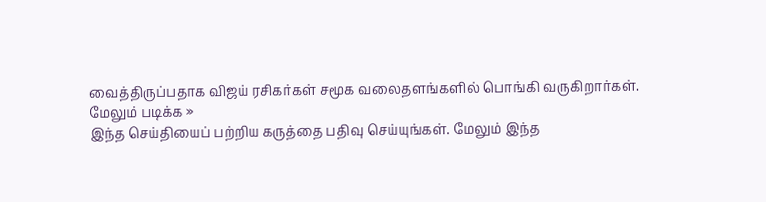வைத்திருப்பதாக விஜய் ரசிகர்கள் சமூக வலைதளங்களில் பொங்கி வருகிறார்கள்.
மேலும் படிக்க »
இந்த செய்தியைப் பற்றிய கருத்தை பதிவு செய்யுங்கள். மேலும் இந்த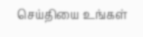செய்தியை உங்கள்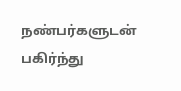நண்பர்களுடன் பகிர்ந்து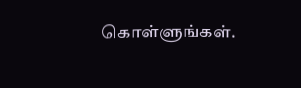கொள்ளுங்கள்.